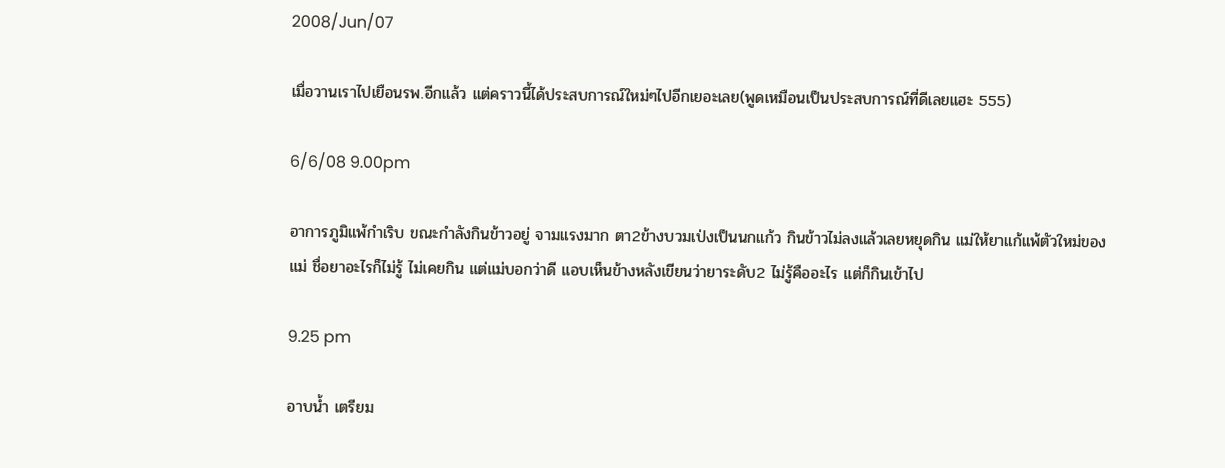2008/Jun/07

เมื่อวานเราไปเยือนรพ.อีกแล้ว แต่คราวนี้ได้ประสบการณ์ใหม่ๆไปอีกเยอะเลย(พูดเหมือนเป็นประสบการณ์ที่ดีเลยแฮะ 555)

6/6/08 9.00pm

อาการภูมิแพ้กำเริบ ขณะกำลังกินข้าวอยู่ จามแรงมาก ตา2ข้างบวมเป่งเป็นนกแก้ว กินข้าวไม่ลงแล้วเลยหยุดกิน แม่ให้ยาแก้แพ้ตัวใหม่ของแม่ ชื่อยาอะไรก็ไม่รู้ ไม่เคยกิน แต่แม่บอกว่าดี แอบเห็นข้างหลังเขียนว่ายาระดับ2 ไม่รู้คืออะไร แต่ก็กินเข้าไป

9.25 pm

อาบน้ำ เตรียม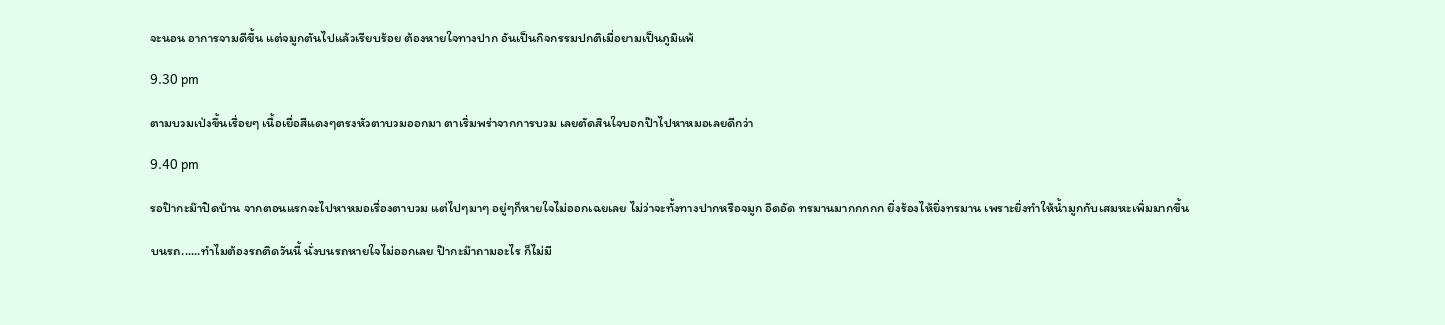จะนอน อาการจามดีขึ้น แต่จมูกตันไปแล้วเรียบร้อย ต้องหายใจทางปาก อันเป็นกิจกรรมปกติเมื่อยามเป็นภูมิแพ้

9.30 pm

ตามบวมเป่งขึ้นเรื่อยๆ เนื้อเยื่อสีแดงๆตรงหัวตาบวมออกมา ตาเริ่มพร่าจากการบวม เลยตัดสินใจบอกป๊าไปหาหมอเลยดีกว่า

9.40 pm

รอป๊ากะม๊าปิดบ้าน จากตอนแรกจะไปหาหมอเรื่องตาบวม แต่ไปๆมาๆ อยู่ๆก็หายใจไม่ออกเฉยเลย ไม่ว่าจะทั้งทางปากหรือจมูก อึดอัด ทรมานมากกกกก ยิ่งร้องไห้ยิ่งทรมาน เพราะยิ่งทำให้น้ำมูกกับเสมหะเพิ่มมากขึ้น

บนรถ......ทำไมต้องรถติดวันนี้ นั่งบนรถหายใจไม่ออกเลย ป๊ากะม๊าถามอะไร ก็ไม่มี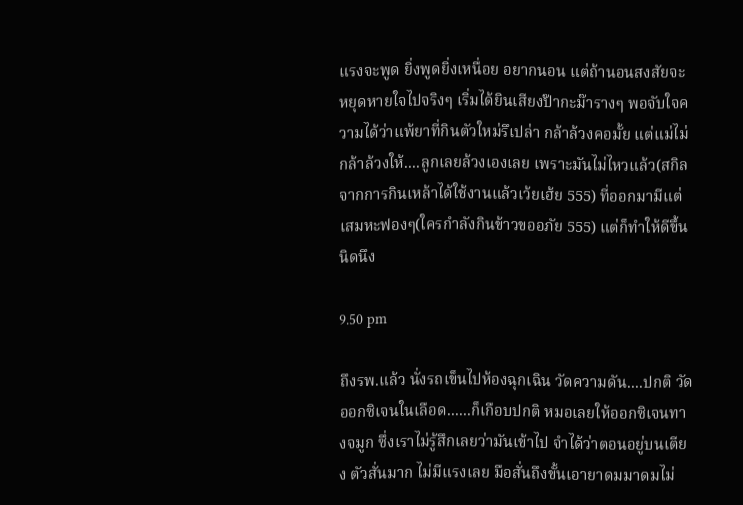แรงจะพูด ยิ่งพูดยิ่งเหนื่อย อยากนอน แต่ถ้านอนสงสัยจะหยุดหายใจไปจริงๆ เริ่มได้ยินเสียงป๊ากะม๊ารางๆ พอจับใจความได้ว่าแพ้ยาที่กินตัวใหม่รึเปล่า กล้าล้วงคอมั้ย แต่แม่ไม่กล้าล้วงให้....ลูกเลยล้วงเองเลย เพราะมันไม่ไหวแล้ว(สกิลจากการกินเหล้าได้ใช้งานแล้วเว้ยเฮ้ย 555) ที่ออกมามีแต่เสมหะฟองๆ(ใครกำลังกินข้าวขออภัย 555) แต่ก็ทำให้ดีขึ้นนิดนึง

9.50 pm

ถึงรพ.แล้ว นั่งรถเข็นไปห้องฉุกเฉิน วัดความดัน....ปกติ วัดออกซิเจนในเลือด......ก็เกือบปกติ หมอเลยให้ออกซิเจนทางจมูก ซึ่งเราไม่รู้สึกเลยว่ามันเข้าไป จำได้ว่าตอนอยู่บนเตียง ตัวสั่นมาก ไม่มีแรงเลย มือสั่นถึงขั้นเอายาดมมาดมไม่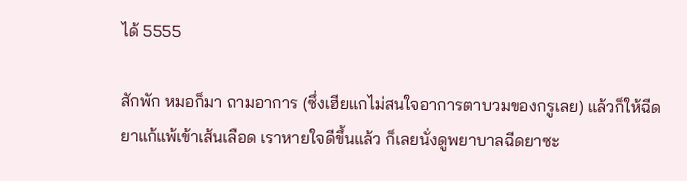ได้ 5555

สักพัก หมอก็มา ถามอาการ (ซึ่งเฮียแกไม่สนใจอาการตาบวมของกรูเลย) แล้วก็ให้ฉีดยาแก้แพ้เข้าเส้นเลือด เราหายใจดีขึ้นแล้ว ก็เลยนั่งดูพยาบาลฉีดยาซะ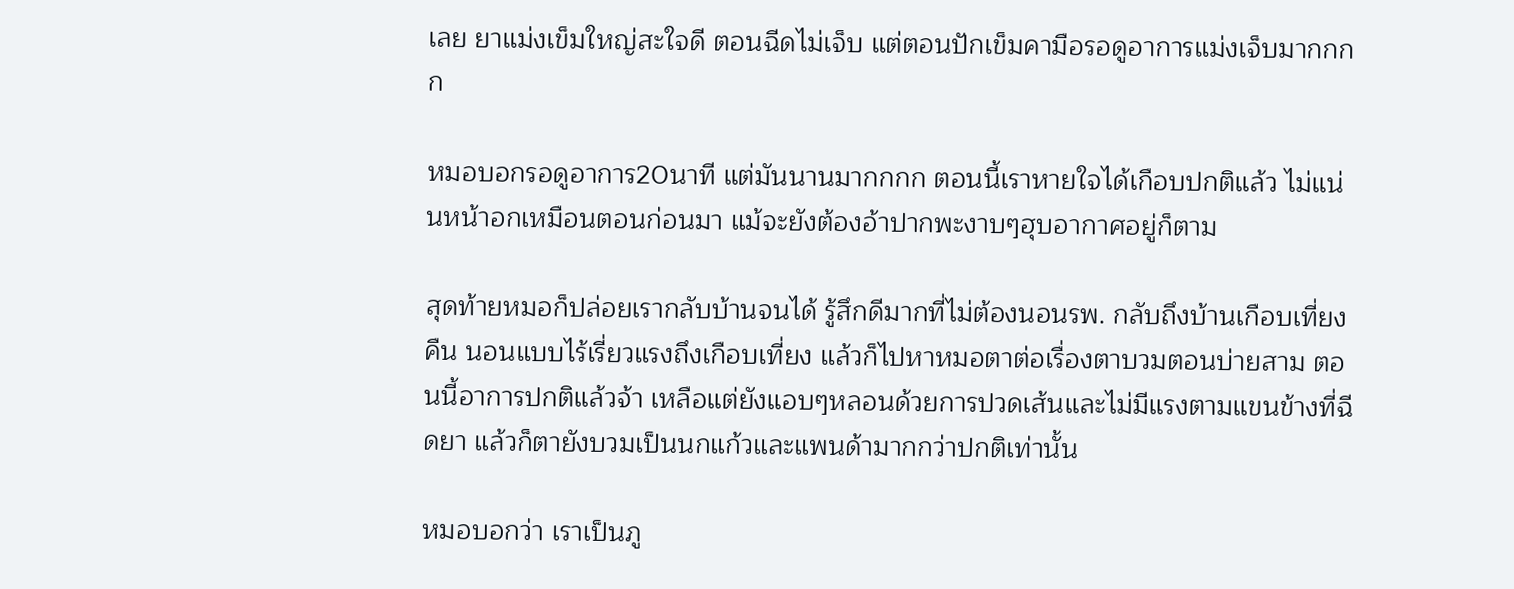เลย ยาแม่งเข็มใหญ่สะใจดี ตอนฉีดไม่เจ็บ แต่ตอนปักเข็มคามือรอดูอาการแม่งเจ็บมากกกก

หมอบอกรอดูอาการ20นาที แต่มันนานมากกกก ตอนนี้เราหายใจได้เกือบปกติแล้ว ไม่แน่นหน้าอกเหมือนตอนก่อนมา แม้จะยังต้องอ้าปากพะงาบๆฮุบอากาศอยู่ก็ตาม

สุดท้ายหมอก็ปล่อยเรากลับบ้านจนได้ รู้สึกดีมากที่ไม่ต้องนอนรพ. กลับถึงบ้านเกือบเที่ยงคืน นอนแบบไร้เรี่ยวแรงถึงเกือบเที่ยง แล้วก็ไปหาหมอตาต่อเรื่องตาบวมตอนบ่ายสาม ตอนนี้อาการปกติแล้วจ้า เหลือแต่ยังแอบๆหลอนด้วยการปวดเส้นและไม่มีแรงตามแขนข้างที่ฉีดยา แล้วก็ตายังบวมเป็นนกแก้วและแพนด้ามากกว่าปกติเท่านั้น

หมอบอกว่า เราเป็นภู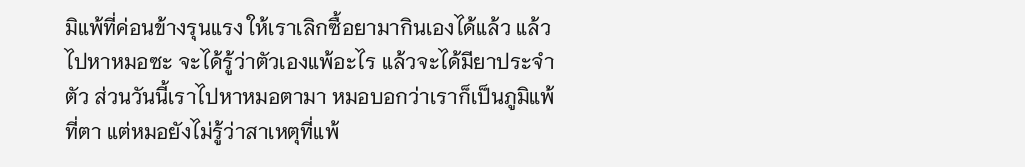มิแพ้ที่ค่อนข้างรุนแรง ให้เราเลิกซื้อยามากินเองได้แล้ว แล้วไปหาหมอซะ จะได้รู้ว่าตัวเองแพ้อะไร แล้วจะได้มียาประจำตัว ส่วนวันนี้เราไปหาหมอตามา หมอบอกว่าเราก็เป็นภูมิแพ้ที่ตา แต่หมอยังไม่รู้ว่าสาเหตุที่แพ้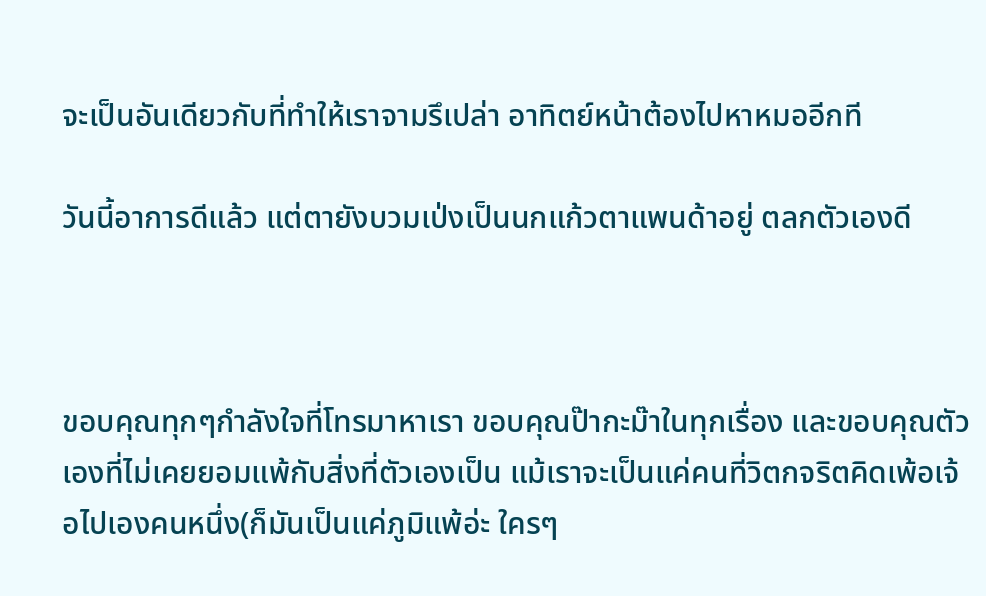จะเป็นอันเดียวกับที่ทำให้เราจามรึเปล่า อาทิตย์หน้าต้องไปหาหมออีกที

วันนี้อาการดีแล้ว แต่ตายังบวมเป่งเป็นนกแก้วตาแพนด้าอยู่ ตลกตัวเองดี



ขอบคุณทุกๆกำลังใจที่โทรมาหาเรา ขอบคุณป๊ากะม๊าในทุกเรื่อง และขอบคุณตัวเองที่ไม่เคยยอมแพ้กับสิ่งที่ตัวเองเป็น แม้เราจะเป็นแค่คนที่วิตกจริตคิดเพ้อเจ้อไปเองคนหนึ่ง(ก็มันเป็นแค่ภูมิแพ้อ่ะ ใครๆ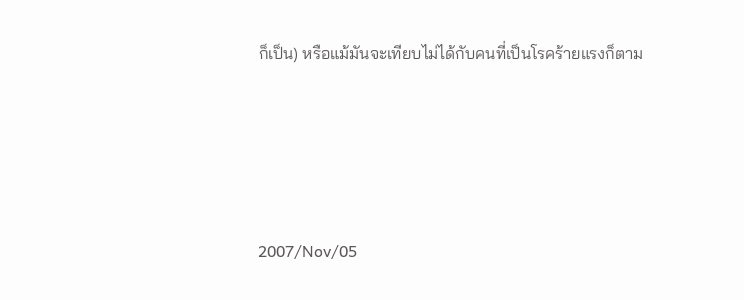ก็เป็น) หรือแม้มันจะเทียบไม่ได้กับคนที่เป็นโรคร้ายแรงก็ตาม





2007/Nov/05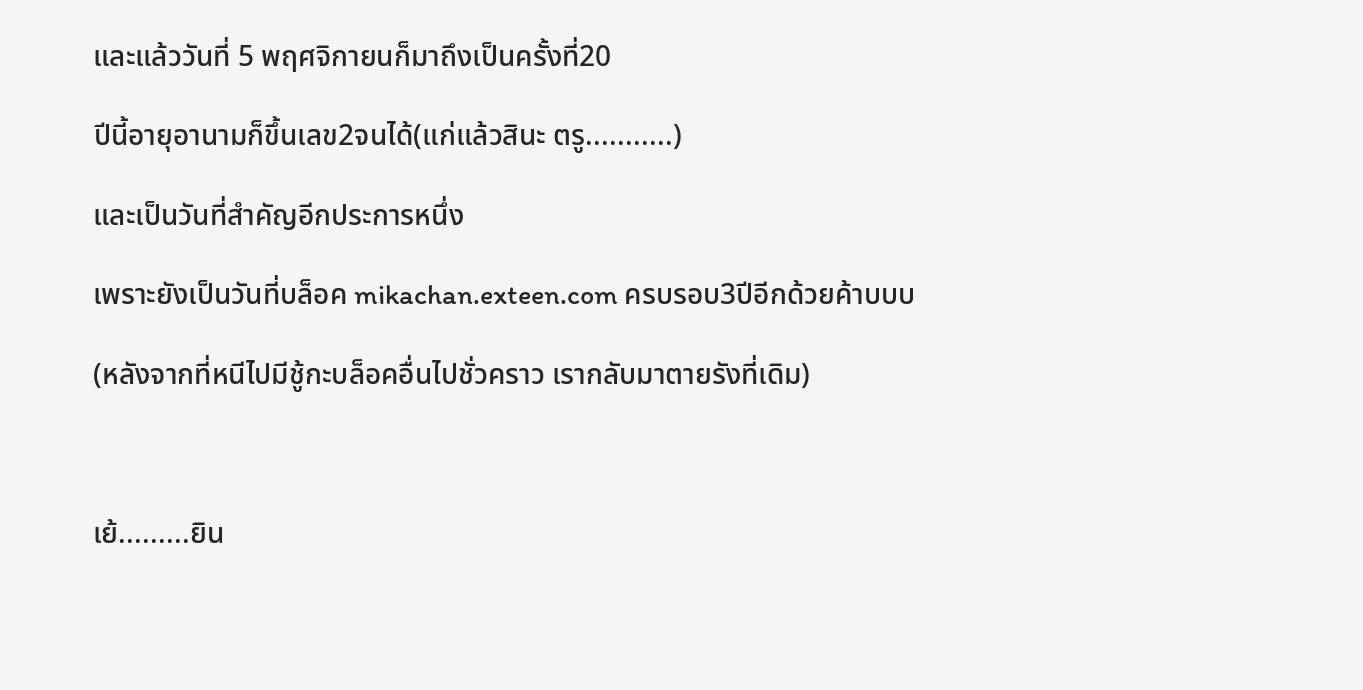และแล้ววันที่ 5 พฤศจิกายนก็มาถึงเป็นครั้งที่20

ปีนี้อายุอานามก็ขึ้นเลข2จนได้(แก่แล้วสินะ ตรู...........)

และเป็นวันที่สำคัญอีกประการหนึ่ง

เพราะยังเป็นวันที่บล็อค mikachan.exteen.com ครบรอบ3ปีอีกด้วยค้าบบบ

(หลังจากที่หนีไปมีชู้กะบล็อคอื่นไปชั่วคราว เรากลับมาตายรังที่เดิม)



เย้.........ยิน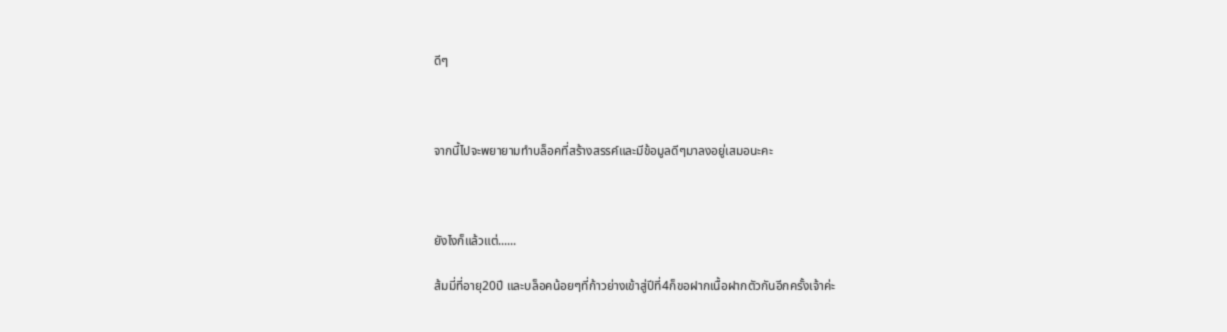ดีๆ



จากนี้ไปจะพยายามทำบล็อคที่สร้างสรรค์และมีข้อมูลดีๆมาลงอยู่เสมอนะคะ



ยังไงก็แล้วแต่......

ส้มมี่ที่อายุ20ปี และบล็อคน้อยๆที่ก้าวย่างเข้าสู่ปีที่4ก็ขอฝากเนื้อฝากตัวกันอีกครั้งเจ้าค่ะ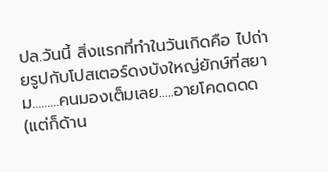ปล.วันนี้ สิ่งแรกที่ทำในวันเกิดคือ ไปถ่ายรูปกับโปสเตอร์ดงบังใหญ่ยักษ์ที่สยาม.........คนมองเต็มเลย.....อายโคดดดด(แต่ก็ด้าน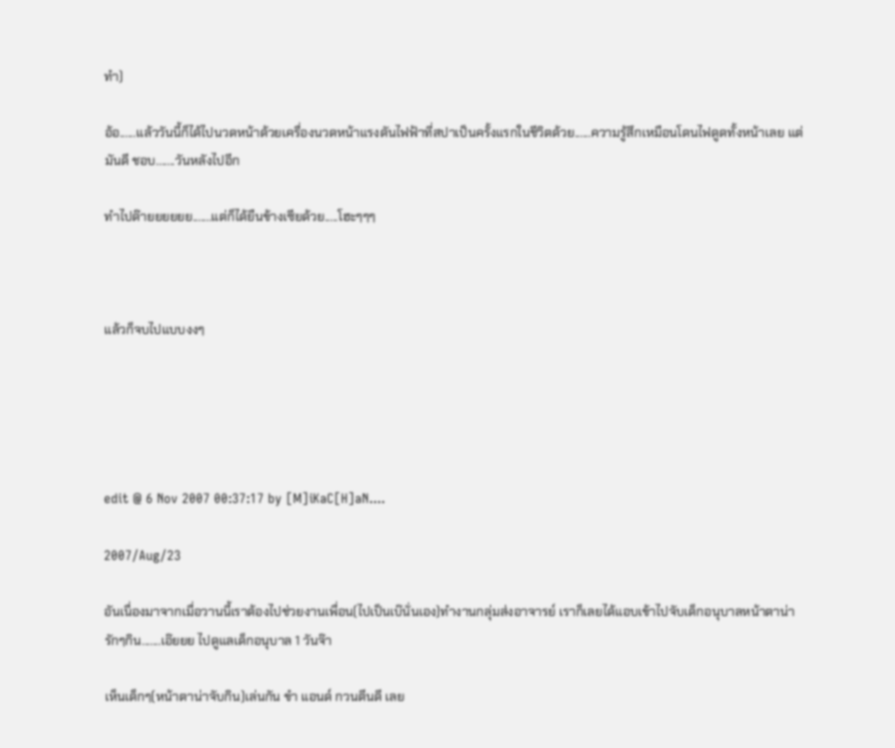ทำ)

อ้อ......แล้ววันนี้ก็ได้ไปนวดหน้าด้วยเครื่องนวดหน้าแรงดันไฟฟ้าที่สปาเป็นครั้งแรกในชีวิตด้วย......ความรู้สึกเหมือนโดนไฟดูดทั้งหน้าเลย แต่มันดี ชอบ.......วันหลังไปอีก

ทำไปด๊ายยยยยย.......แต่ก็ได้ยืนข้างเซียด้วย.....โฮะๆๆๆ



แล้วก็จบไปแบบงงๆ





edit @ 6 Nov 2007 00:37:17 by [M]iKaC[H]aN....

2007/Aug/23

อันเนื่องมาจากเมื่อวานนี้เราต้องไปช่วยงานเพื่อน(ไปเป็นเบ๊นั่นเอง)ทำงานกลุ่มส่งอาจารย์ เราก็เลยได้แอบเข้าไปจับเด็กอนุบาลหน้าตาน่ารักๆกิน.......เอ๊ยยย ไปดูแลเด็กอนุบาล 1 วันจ๊า

เห็นเด็กๆ(หน้าตาน่าจับกิน)เล่นกัน ขำ แอนด์ กวนตีนดี เลย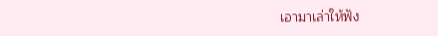เอามาเล่าให้ฟัง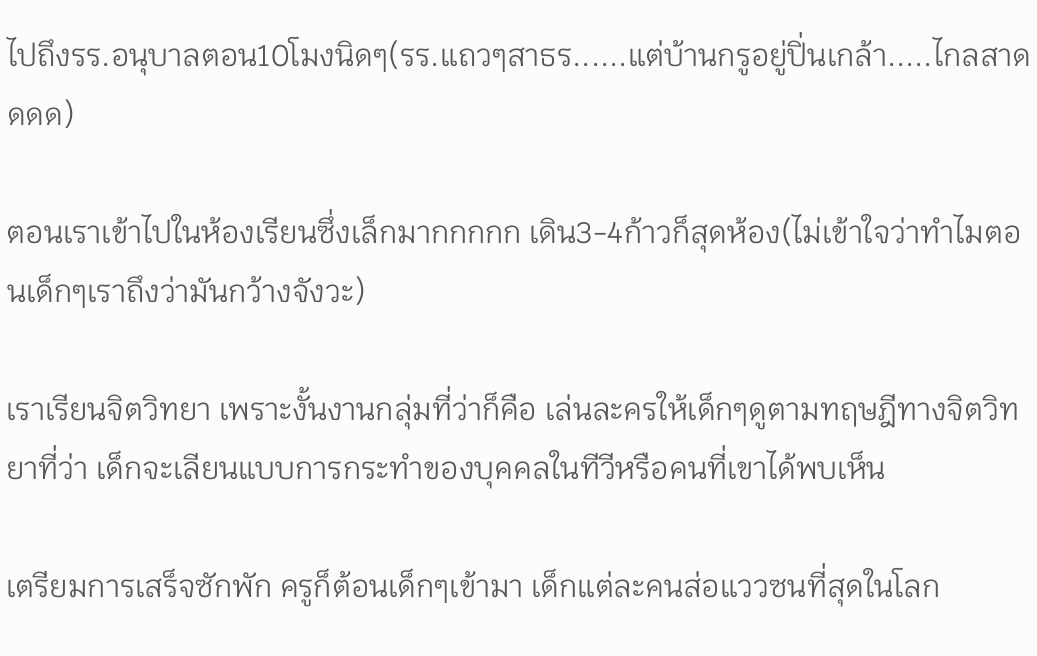ไปถึงรร.อนุบาลตอน10โมงนิดๆ(รร.แถวๆสาธร......แต่บ้านกรูอยู่ปิ่นเกล้า.....ไกลสาดดดด)

ตอนเราเข้าไปในห้องเรียนซึ่งเล็กมากกกกก เดิน3-4ก้าวก็สุดห้อง(ไม่เข้าใจว่าทำไมตอนเด็กๆเราถึงว่ามันกว้างจังวะ)

เราเรียนจิตวิทยา เพราะงั้นงานกลุ่มที่ว่าก็คือ เล่นละครให้เด็กๆดูตามทฤษฎีทางจิตวิทยาที่ว่า เด็กจะเลียนแบบการกระทำของบุคคลในทีวีหรือคนที่เขาได้พบเห็น

เตรียมการเสร็จซักพัก ครูก็ต้อนเด็กๆเข้ามา เด็กแต่ละคนส่อแววซนที่สุดในโลก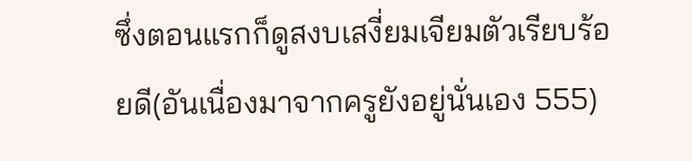ซึ่งตอนแรกก็ดูสงบเสงี่ยมเจียมตัวเรียบร้อยดี(อันเนื่องมาจากครูยังอยู่นั่นเอง 555)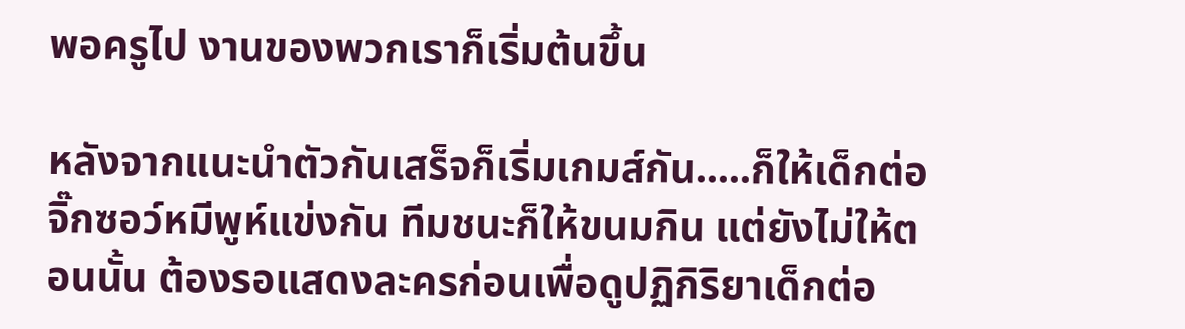พอครูไป งานของพวกเราก็เริ่มต้นขึ้น

หลังจากแนะนำตัวกันเสร็จก็เริ่มเกมส์กัน.....ก็ให้เด็กต่อจิ๊กซอว์หมีพูห์แข่งกัน ทีมชนะก็ให้ขนมกิน แต่ยังไม่ให้ตอนนั้น ต้องรอแสดงละครก่อนเพื่อดูปฏิกิริยาเด็กต่อ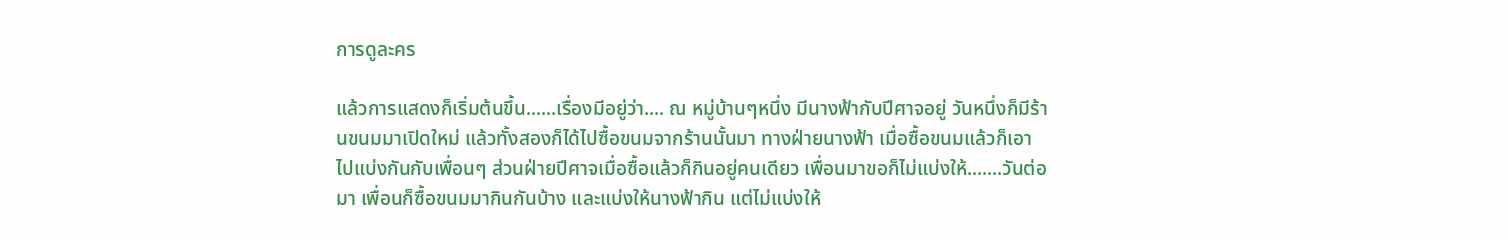การดูละคร

แล้วการแสดงก็เริ่มต้นขึ้น......เรื่องมีอยู่ว่า.... ณ หมู่บ้านๆหนึ่ง มีนางฟ้ากับปีศาจอยู่ วันหนึ่งก็มีร้านขนมมาเปิดใหม่ แล้วทั้งสองก็ได้ไปซื้อขนมจากร้านนั้นมา ทางฝ่ายนางฟ้า เมื่อซื้อขนมแล้วก็เอาไปแบ่งกันกับเพื่อนๆ ส่วนฝ่ายปีศาจเมื่อซื้อแล้วก็กินอยู่คนเดียว เพื่อนมาขอก็ไม่แบ่งให้.......วันต่อมา เพื่อนก็ซื้อขนมมากินกันบ้าง และแบ่งให้นางฟ้ากิน แต่ไม่แบ่งให้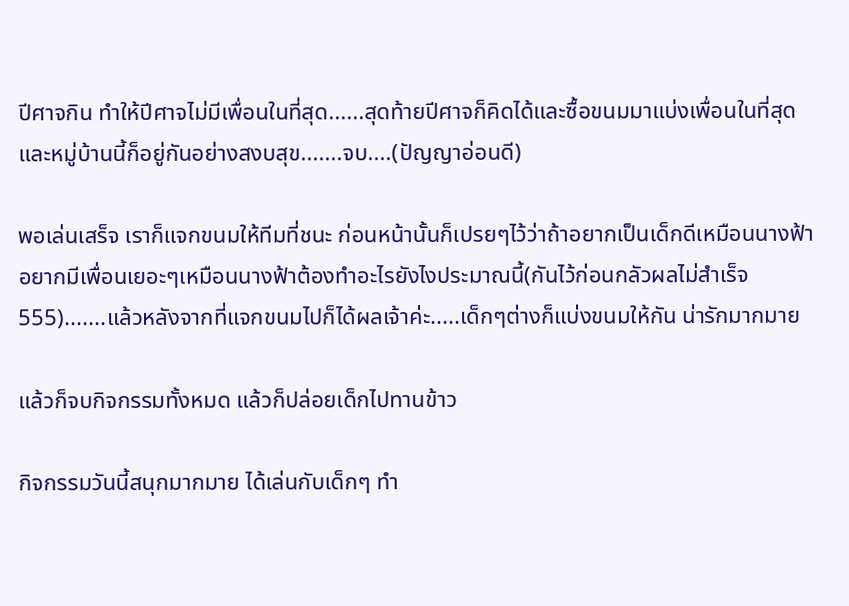ปีศาจกิน ทำให้ปีศาจไม่มีเพื่อนในที่สุด......สุดท้ายปีศาจก็คิดได้และซื้อขนมมาแบ่งเพื่อนในที่สุด และหมู่บ้านนี้ก็อยู่กันอย่างสงบสุข.......จบ....(ปัญญาอ่อนดี)

พอเล่นเสร็จ เราก็แจกขนมให้ทีมที่ชนะ ก่อนหน้านั้นก็เปรยๆไว้ว่าถ้าอยากเป็นเด็กดีเหมือนนางฟ้า อยากมีเพื่อนเยอะๆเหมือนนางฟ้าต้องทำอะไรยังไงประมาณนี้(กันไว้ก่อนกลัวผลไม่สำเร็จ 555).......แล้วหลังจากที่แจกขนมไปก็ได้ผลเจ้าค่ะ.....เด็กๆต่างก็แบ่งขนมให้กัน น่ารักมากมาย

แล้วก็จบกิจกรรมทั้งหมด แล้วก็ปล่อยเด็กไปทานข้าว

กิจกรรมวันนี้สนุกมากมาย ได้เล่นกับเด็กๆ ทำ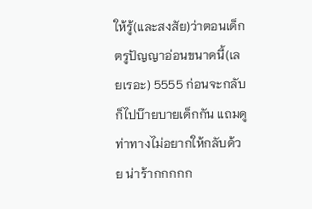ให้รู้(และสงสัย)ว่าตอนเด็กตรูปัญญาอ่อนขนาดนี้(เลยเรอะ) 5555 ก่อนจะกลับก็ไปบ๊ายบายเด็กกัน แถมดูท่าทางไม่อยากให้กลับด้วย น่าร้ากกกกก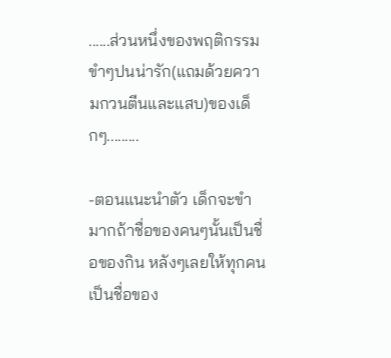......ส่วนหนึ่งของพฤติกรรมขำๆปนน่ารัก(แถมด้วยความกวนตีนและแสบ)ของเด็กๆ.........

-ตอนแนะนำตัว เด็กจะขำมากถ้าชื่อของคนๆนั้นเป็นชื่อของกิน หลังๆเลยให้ทุกคนเป็นชื่อของ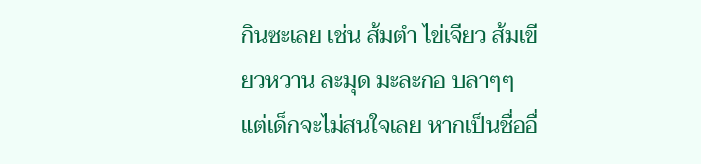กินซะเลย เช่น ส้มตำ ไข่เจียว ส้มเขียวหวาน ละมุด มะละกอ บลาๆๆ แต่เด็กจะไม่สนใจเลย หากเป็นชื่ออื่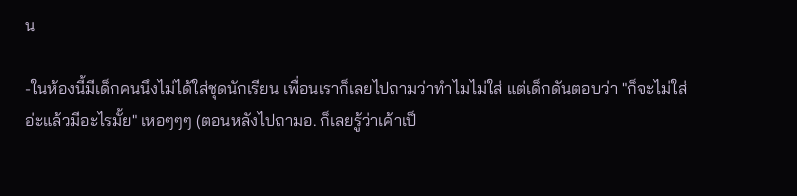น

-ในห้องนี้มีเด็กคนนึงไม่ได้ใส่ชุดนักเรียน เพื่อนเราก็เลยไปถามว่าทำไมไม่ใส่ แต่เด็กดันตอบว่า "ก็จะไม่ใส่อ่ะแล้วมีอะไรมั้ย" เหอๆๆๆ (ตอนหลังไปถามอ. ก็เลยรู้ว่าเค้าเป็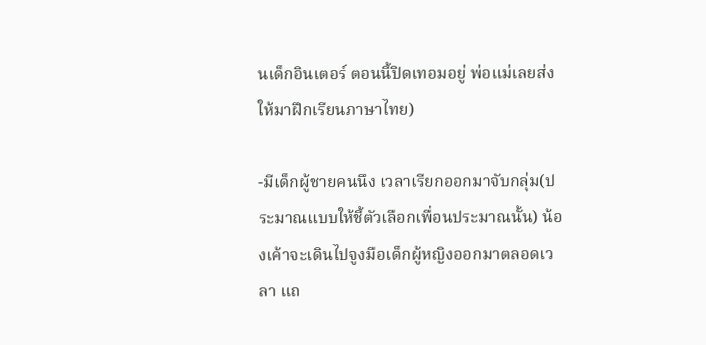นเด็กอินเตอร์ ตอนนี้ปิดเทอมอยู่ พ่อแม่เลยส่งให้มาฝึกเรียนภาษาไทย)

-มีเด็กผู้ชายคนนึง เวลาเรียกออกมาจับกลุ่ม(ประมาณแบบให้ชี้ตัวเลือกเพื่อนประมาณนั้น) น้องเค้าจะเดินไปจูงมือเด็กผู้หญิงออกมาตลอดเวลา แถ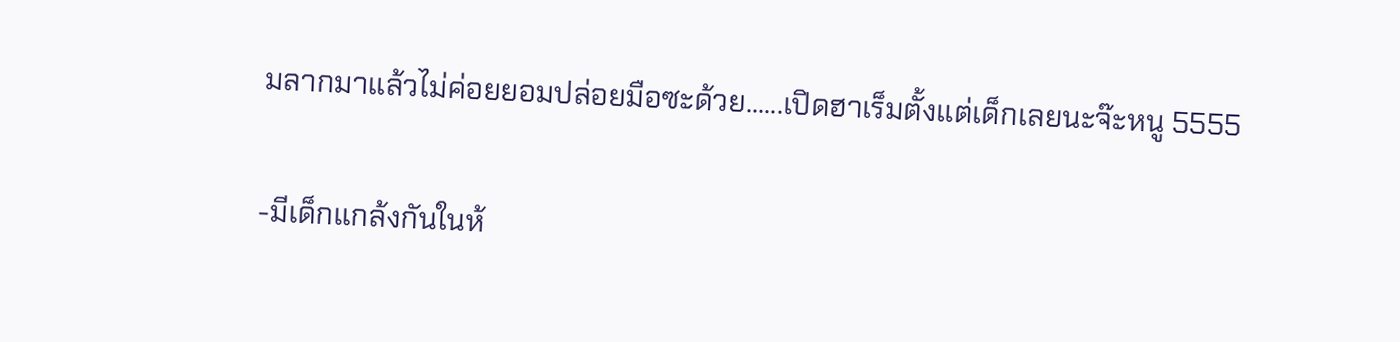มลากมาแล้วไม่ค่อยยอมปล่อยมือซะด้วย......เปิดฮาเร็มตั้งแต่เด็กเลยนะจ๊ะหนู 5555

-มีเด็กแกล้งกันในห้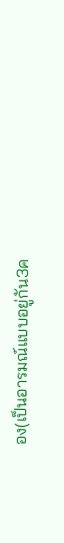อง(เป็นอารมณ์แบบอยู่กัน3ค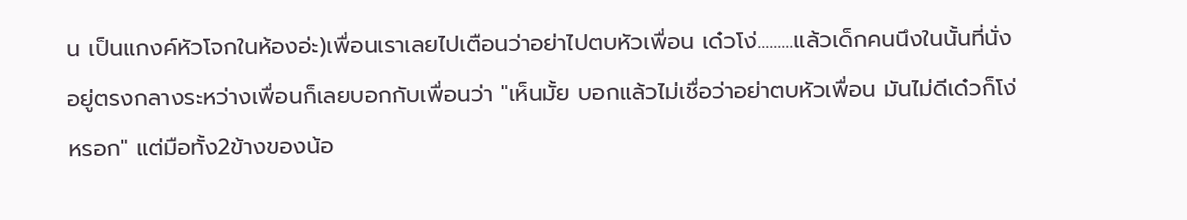น เป็นแกงค์หัวโจกในห้องอ่ะ)เพื่อนเราเลยไปเตือนว่าอย่าไปตบหัวเพื่อน เด๋วโง่.........แล้วเด็กคนนึงในนั้นที่นั่งอยู่ตรงกลางระหว่างเพื่อนก็เลยบอกกับเพื่อนว่า "เห็นมั้ย บอกแล้วไม่เชื่อว่าอย่าตบหัวเพื่อน มันไม่ดีเด๋วก็โง่หรอก" แต่มือทั้ง2ข้างของน้อ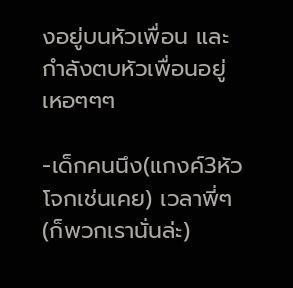งอยู่บนหัวเพื่อน และกำลังตบหัวเพื่อนอยู่ เหอๆๆๆ

-เด็กคนนึง(แกงค์3หัวโจกเช่นเคย) เวลาพี่ๆ(ก็พวกเรานั่นล่ะ)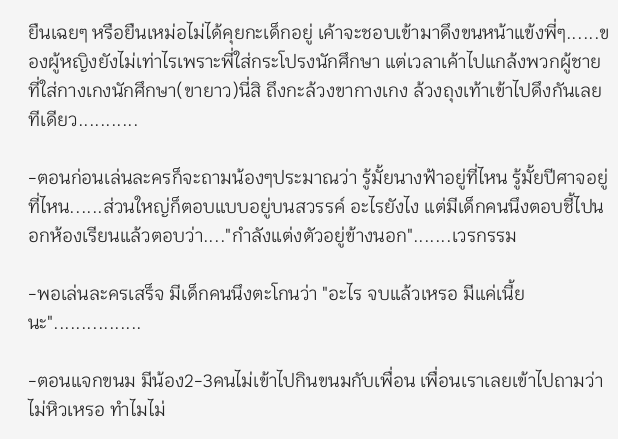ยืนเฉยๆ หรือยืนเหม่อไม่ได้คุยกะเด็กอยู่ เค้าจะชอบเข้ามาดึงขนหน้าแข้งพี่ๆ......ของผู้หญิงยังไม่เท่าไรเพราะพี่ใส่กระโปรงนักศึกษา แต่เวลาเค้าไปแกล้งพวกผู้ชายที่ใส่กางเกงนักศึกษา(ขายาว)นี่สิ ถึงกะล้วงขากางเกง ล้วงถุงเท้าเข้าไปดึงกันเลยทีเดียว...........

-ตอนก่อนเล่นละครก็จะถามน้องๆประมาณว่า รู้มั้ยนางฟ้าอยู่ที่ไหน รู้มั้ยปีศาจอยู่ที่ไหน......ส่วนใหญ่ก็ตอบแบบอยู่บนสวรรค์ อะไรยังไง แต่มีเด็กคนนึงตอบชี้ไปนอกห้องเรียนแล้วตอบว่า...."กำลังแต่งตัวอยู่ข้างนอก".......เวรกรรม

-พอเล่นละครเสร็จ มีเด็กคนนึงตะโกนว่า "อะไร จบแล้วเหรอ มีแค่เนี้ยนะ"................

-ตอนแจกขนม มีน้อง2-3คนไม่เข้าไปกินขนมกับเพื่อน เพื่อนเราเลยเข้าไปถามว่า ไม่หิวเหรอ ทำไมไม่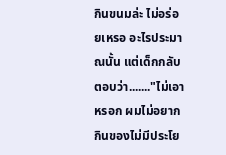กินขนมล่ะ ไม่อร่อยเหรอ อะไรประมาณนั้น แต่เด็กกลับตอบว่า......."ไม่เอาหรอก ผมไม่อยากกินของไม่มีประโย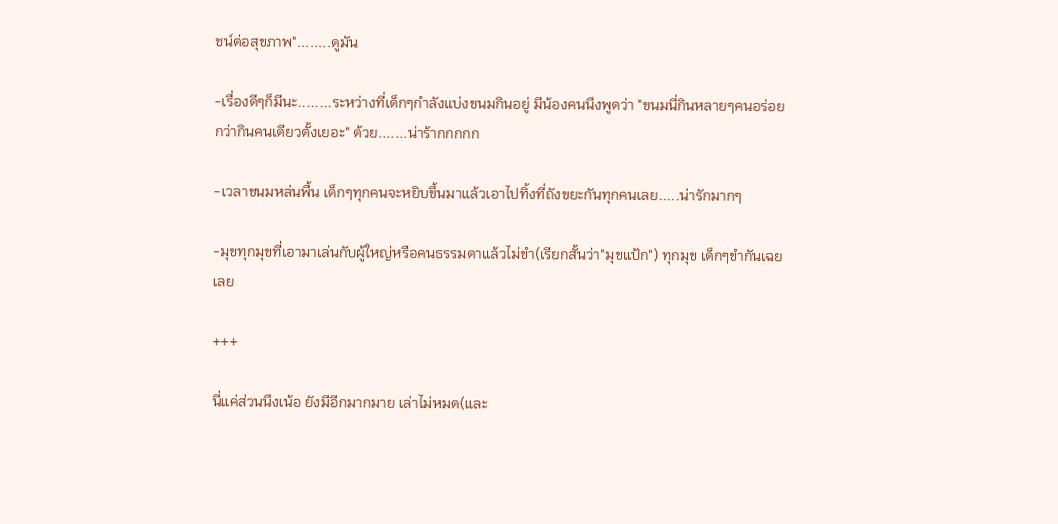ชน์ต่อสุขภาพ"........ดูมัน

-เรื่องดีๆก็มีนะ........ระหว่างที่เด็กๆกำลังแบ่งขนมกินอยู่ มีน้องคนนึงพูดว่า "ขนมนี่กินหลายๆคนอร่อยกว่ากินคนเดียวตั้งเยอะ" ด้วย.......น่าร้ากกกกก

-เวลาขนมหล่นพื้น เด็กๆทุกคนจะหยิบขึ้นมาแล้วเอาไปทิ้งที่ถังขยะกันทุกคนเลย.....น่ารักมากๆ

-มุขทุกมุขที่เอามาเล่นกับผู้ใหญ่หรือคนธรรมดาแล้วไม่ขำ(เรียกสั้นว่า"มุขแป้ก") ทุกมุข เด็กๆขำกันเฉยเลย

+++

นี่แค่ส่วนนึงเน้อ ยังมีอีกมากมาย เล่าไม่หมด(และ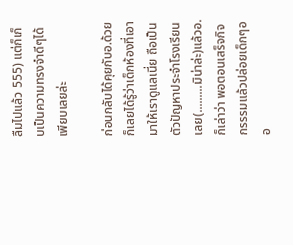ลืมไปแล้ว 555) แต่ก็เก็บเป็นความทรงจำดีๆได้เพียบเลยล่ะ

ก่อนกลับได้คุยกับอ.ด้วย ก็เลยได้รู้ว่าเด็กห้องที่เอามาให้เราดูแลเนี่ย ถือเป็นตัวปัญหาประจำโรงเรียนเลย(.........มิน่าล่ะ)แล้วอ.ก็เล่าว่า พอตอนเสร็จกิจกรรรมแล้วปล่อยเด็กๆออ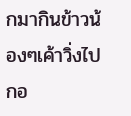กมากินข้าวน้องๆเค้าวิ่งไปกอ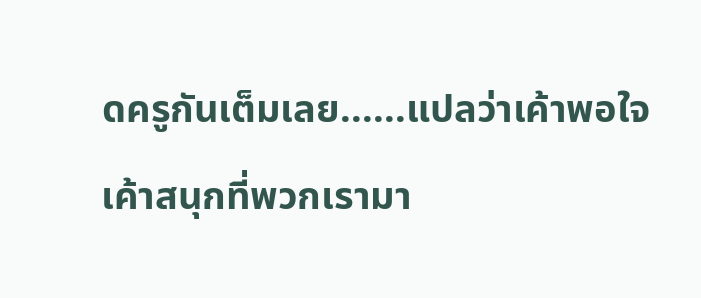ดครูกันเต็มเลย......แปลว่าเค้าพอใจ เค้าสนุกที่พวกเรามา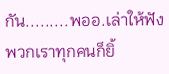กัน.........พออ.เล่าให้ฟังพวกเราทุกคนก็ยิ้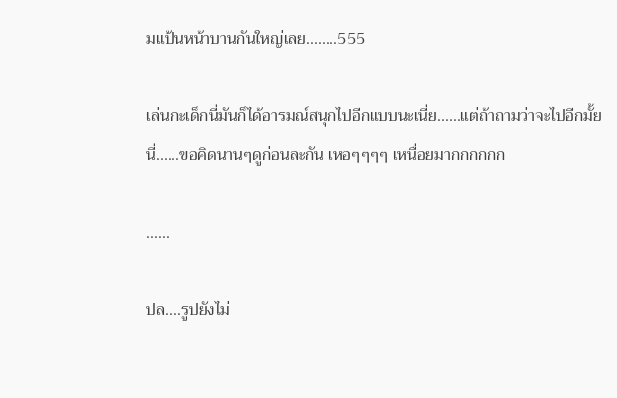มแป้นหน้าบานกันใหญ่เลย........555

เล่นกะเด็กนี่มันก็ได้อารมณ์สนุกไปอีกแบบนะเนี่ย......แต่ถ้าถามว่าจะไปอีกมั้ยนี่......ขอคิดนานๆดูก่อนละกัน เหอๆๆๆๆ เหนื่อยมากกกกกก

......

ปล....รูปยังไม่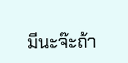มีนะจ๊ะถ้า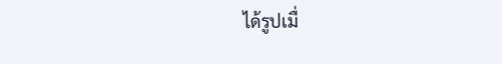ได้รูปเมื่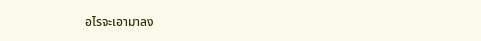อไรจะเอามาลง